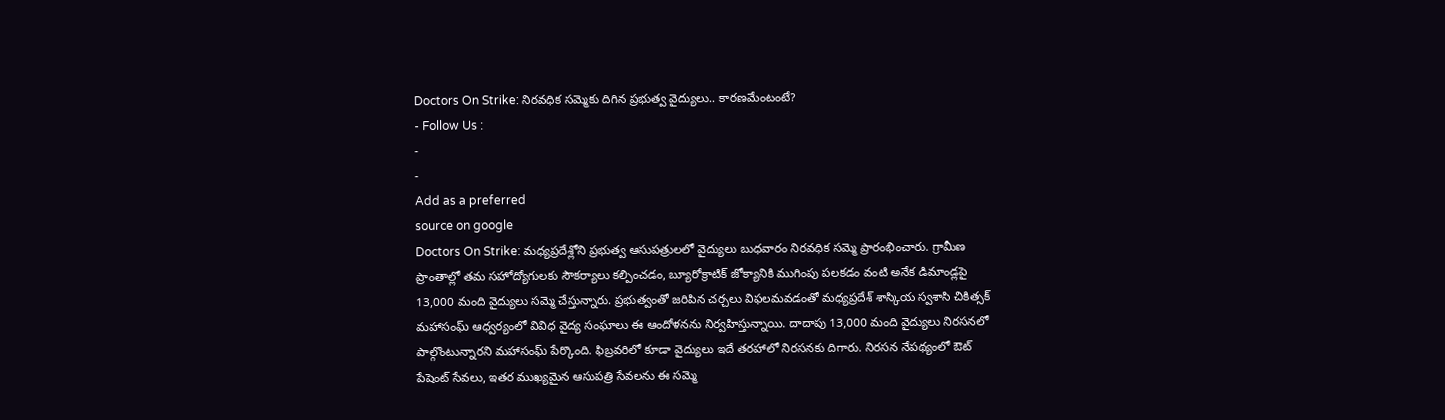Doctors On Strike: నిరవధిక సమ్మెకు దిగిన ప్రభుత్వ వైద్యులు.. కారణమేంటంటే?
- Follow Us :
-
-
Add as a preferred
source on google
Doctors On Strike: మధ్యప్రదేశ్లోని ప్రభుత్వ ఆసుపత్రులలో వైద్యులు బుధవారం నిరవధిక సమ్మె ప్రారంభించారు. గ్రామీణ ప్రాంతాల్లో తమ సహోద్యోగులకు సౌకర్యాలు కల్పించడం, బ్యూరోక్రాటిక్ జోక్యానికి ముగింపు పలకడం వంటి అనేక డిమాండ్లపై 13,000 మంది వైద్యులు సమ్మె చేస్తున్నారు. ప్రభుత్వంతో జరిపిన చర్చలు విఫలమవడంతో మధ్యప్రదేశ్ శాస్కియ స్వశాసి చికిత్సక్ మహాసంఘ్ ఆధ్వర్యంలో వివిధ వైద్య సంఘాలు ఈ ఆందోళనను నిర్వహిస్తున్నాయి. దాదాపు 13,000 మంది వైద్యులు నిరసనలో పాల్గొంటున్నారని మహాసంఘ్ పేర్కొంది. ఫిబ్రవరిలో కూడా వైద్యులు ఇదే తరహాలో నిరసనకు దిగారు. నిరసన నేపథ్యంలో ఔట్ పేషెంట్ సేవలు, ఇతర ముఖ్యమైన ఆసుపత్రి సేవలను ఈ సమ్మె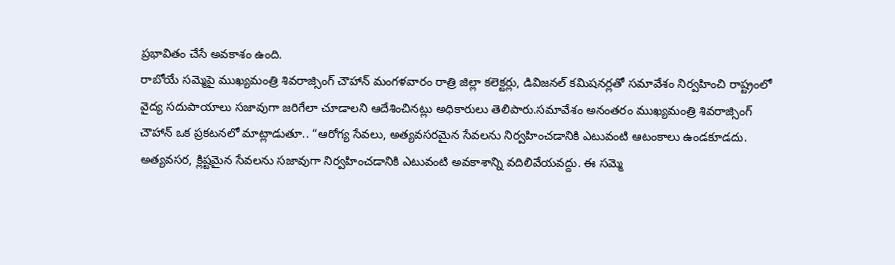ప్రభావితం చేసే అవకాశం ఉంది.
రాబోయే సమ్మెపై ముఖ్యమంత్రి శివరాజ్సింగ్ చౌహాన్ మంగళవారం రాత్రి జిల్లా కలెక్టర్లు, డివిజనల్ కమిషనర్లతో సమావేశం నిర్వహించి రాష్ట్రంలో వైద్య సదుపాయాలు సజావుగా జరిగేలా చూడాలని ఆదేశించినట్లు అధికారులు తెలిపారు.సమావేశం అనంతరం ముఖ్యమంత్రి శివరాజ్సింగ్ చౌహాన్ ఒక ప్రకటనలో మాట్లాడుతూ.. “ఆరోగ్య సేవలు, అత్యవసరమైన సేవలను నిర్వహించడానికి ఎటువంటి ఆటంకాలు ఉండకూడదు. అత్యవసర, క్లిష్టమైన సేవలను సజావుగా నిర్వహించడానికి ఎటువంటి అవకాశాన్ని వదిలివేయవద్దు. ఈ సమ్మె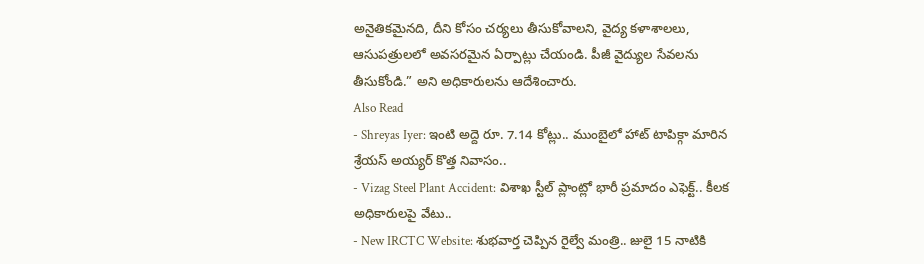అనైతికమైనది, దీని కోసం చర్యలు తీసుకోవాలని, వైద్య కళాశాలలు, ఆసుపత్రులలో అవసరమైన ఏర్పాట్లు చేయండి. పీజీ వైద్యుల సేవలను తీసుకోండి.” అని అధికారులను ఆదేశించారు.
Also Read
- Shreyas Iyer: ఇంటి అద్దె రూ. 7.14 కోట్లు.. ముంబైలో హాట్ టాపిక్గా మారిన శ్రేయస్ అయ్యర్ కొత్త నివాసం..
- Vizag Steel Plant Accident: విశాఖ స్టీల్ ప్లాంట్లో భారీ ప్రమాదం ఎఫెక్ట్.. కీలక అధికారులపై వేటు..
- New IRCTC Website: శుభవార్త చెప్పిన రైల్వే మంత్రి.. జులై 15 నాటికి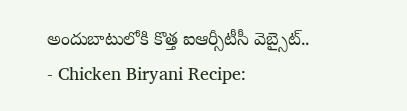అందుబాటులోకి కొత్త ఐఆర్సీటీసీ వెబ్సైట్..
- Chicken Biryani Recipe: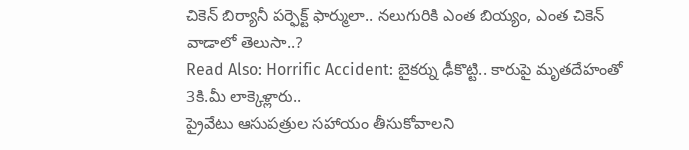చికెన్ బిర్యానీ పర్ఫెక్ట్ ఫార్ములా.. నలుగురికి ఎంత బియ్యం, ఎంత చికెన్ వాడాలో తెలుసా..?
Read Also: Horrific Accident: బైకర్ను ఢీకొట్టి.. కారుపై మృతదేహంతో 3కి.మీ లాక్కెళ్లారు..
ప్రైవేటు ఆసుపత్రుల సహాయం తీసుకోవాలని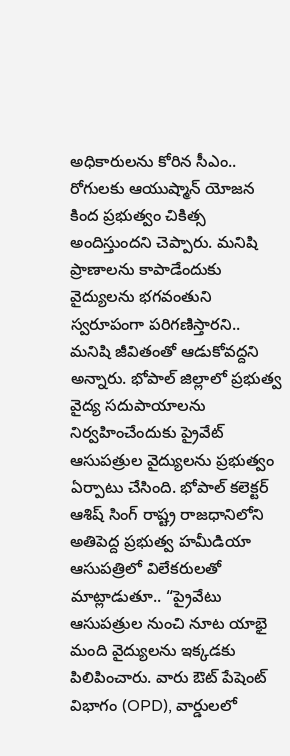అధికారులను కోరిన సీఎం.. రోగులకు ఆయుష్మాన్ యోజన కింద ప్రభుత్వం చికిత్స అందిస్తుందని చెప్పారు. మనిషి ప్రాణాలను కాపాడేందుకు వైద్యులను భగవంతుని స్వరూపంగా పరిగణిస్తారని.. మనిషి జీవితంతో ఆడుకోవద్దని అన్నారు. భోపాల్ జిల్లాలో ప్రభుత్వ వైద్య సదుపాయాలను నిర్వహించేందుకు ప్రైవేట్ ఆసుపత్రుల వైద్యులను ప్రభుత్వం ఏర్పాటు చేసింది. భోపాల్ కలెక్టర్ ఆశిష్ సింగ్ రాష్ట్ర రాజధానిలోని అతిపెద్ద ప్రభుత్వ హమీడియా ఆసుపత్రిలో విలేకరులతో మాట్లాడుతూ.. “ప్రైవేటు ఆసుపత్రుల నుంచి నూట యాభై మంది వైద్యులను ఇక్కడకు పిలిపించారు. వారు ఔట్ పేషెంట్ విభాగం (OPD), వార్డులలో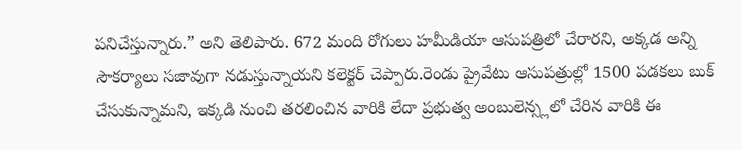పనిచేస్తున్నారు.” అని తెలిపారు. 672 మంది రోగులు హమీడియా ఆసుపత్రిలో చేరారని, అక్కడ అన్ని సౌకర్యాలు సజావుగా నడుస్తున్నాయని కలెక్టర్ చెప్పారు.రెండు ప్రైవేటు ఆసుపత్రుల్లో 1500 పడకలు బుక్ చేసుకున్నామని, ఇక్కడి నుంచి తరలించిన వారికి లేదా ప్రభుత్వ అంబులెన్స్లలో చేరిన వారికి ఈ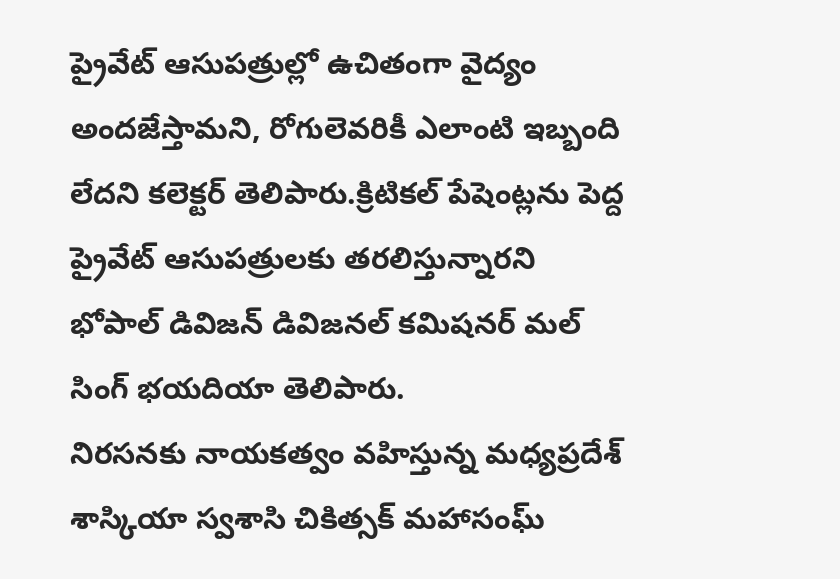ప్రైవేట్ ఆసుపత్రుల్లో ఉచితంగా వైద్యం అందజేస్తామని, రోగులెవరికీ ఎలాంటి ఇబ్బంది లేదని కలెక్టర్ తెలిపారు.క్రిటికల్ పేషెంట్లను పెద్ద ప్రైవేట్ ఆసుపత్రులకు తరలిస్తున్నారని భోపాల్ డివిజన్ డివిజనల్ కమిషనర్ మల్ సింగ్ భయదియా తెలిపారు.
నిరసనకు నాయకత్వం వహిస్తున్న మధ్యప్రదేశ్ శాస్కియా స్వశాసి చికిత్సక్ మహాసంఘ్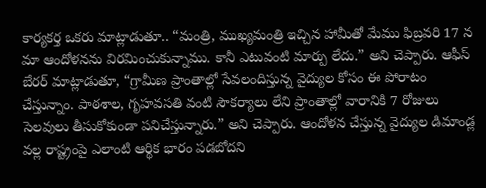కార్యకర్త ఒకరు మాట్లాడుతూ.. “మంత్రి, ముఖ్యమంత్రి ఇచ్చిన హామీతో మేము ఫిబ్రవరి 17 న మా ఆందోళనను విరమించుకున్నాము. కానీ ఎటువంటి మార్పు లేదు.” అని చెప్పారు. ఆఫీస్ బేరర్ మాట్లాడుతూ, “గ్రామీణ ప్రాంతాల్లో సేవలందిస్తున్న వైద్యుల కోసం ఈ పోరాటం చేస్తున్నాం. పాఠశాల, గృహవసతి వంటి సౌకర్యాలు లేని ప్రాంతాల్లో వారానికి 7 రోజులు సెలవులు తీసుకోకుండా పనిచేస్తున్నారు.” అని చెప్పారు. ఆందోళన చేస్తున్న వైద్యుల డిమాండ్ల వల్ల రాష్ట్రంపై ఎలాంటి ఆర్థిక భారం పడబోదని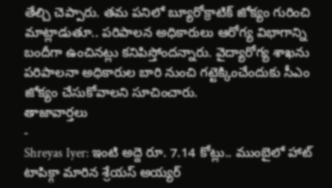తేల్చి చెప్పారు. తమ పనిలో బ్యూరోక్రాటిక్ జోక్యం గురించి మాట్లాడుతూ.. పరిపాలన అధికారులు ఆరోగ్య విభాగాన్ని బందీగా ఉంచినట్లు కనిపిస్తోందన్నారు. వైద్యారోగ్య శాఖను పరిపాలనా అధికారుల బారి నుంచి గట్టెక్కించేందుకు సీఎం జోక్యం చేసుకోవాలని సూచించారు.
తాజావార్తలు
-
Shreyas Iyer: ఇంటి అద్దె రూ. 7.14 కోట్లు.. ముంబైలో హాట్ టాపిక్గా మారిన శ్రేయస్ అయ్యర్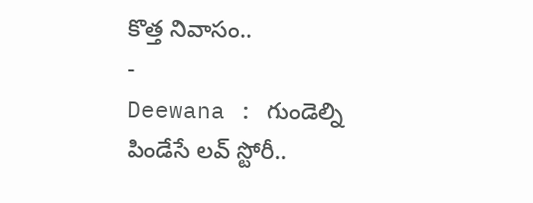కొత్త నివాసం..
-
Deewana : గుండెల్ని పిండేసే లవ్ స్టోరీ..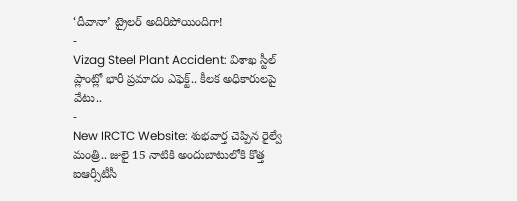‘దీవానా’ ట్రైలర్ అదిరిపోయిందిగా!
-
Vizag Steel Plant Accident: విశాఖ స్టీల్ ప్లాంట్లో భారీ ప్రమాదం ఎఫెక్ట్.. కీలక అధికారులపై వేటు..
-
New IRCTC Website: శుభవార్త చెప్పిన రైల్వే మంత్రి.. జులై 15 నాటికి అందుబాటులోకి కొత్త ఐఆర్సీటీసీ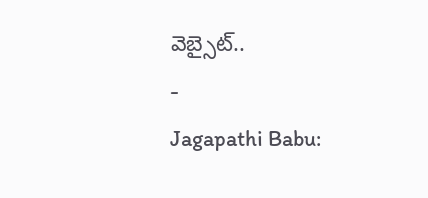వెబ్సైట్..
-
Jagapathi Babu: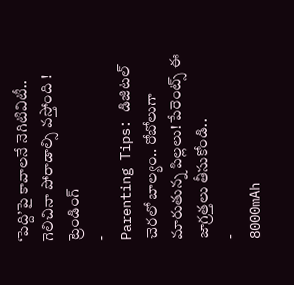‘పెద్ది’పై కావాలనే నెగిటివిటీ.. గెలిచినా పోరాడాల్సి వస్తోంది !
ట్రెండింగ్
-
Parenting Tips: డిజిటల్ చెరలో బాల్యం.. రోబోలుగా మారుతున్న పిల్లలు! పేరెంట్స్ ఈ జాగ్రత్తలు తీసుకోండి..
-
8000mAh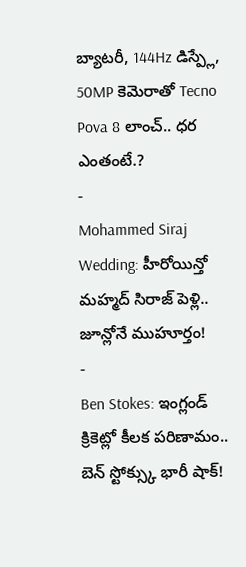బ్యాటరీ, 144Hz డిస్ప్లే, 50MP కెమెరాతో Tecno Pova 8 లాంచ్.. ధర ఎంతంటే.?
-
Mohammed Siraj Wedding: హీరోయిన్తో మహ్మద్ సిరాజ్ పెళ్లి.. జూన్లోనే ముహూర్తం!
-
Ben Stokes: ఇంగ్లండ్ క్రికెట్లో కీలక పరిణామం.. బెన్ స్టోక్స్కు భారీ షాక్!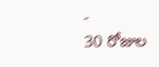-
30 రోజుల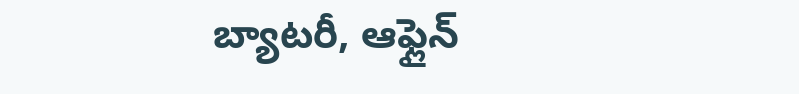బ్యాటరీ, ఆఫ్లైన్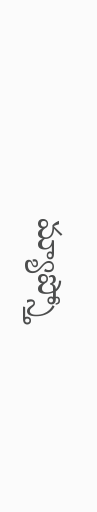మ్యాప్స్తో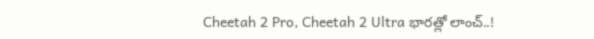Cheetah 2 Pro, Cheetah 2 Ultra భారత్లో లాంచ్..!